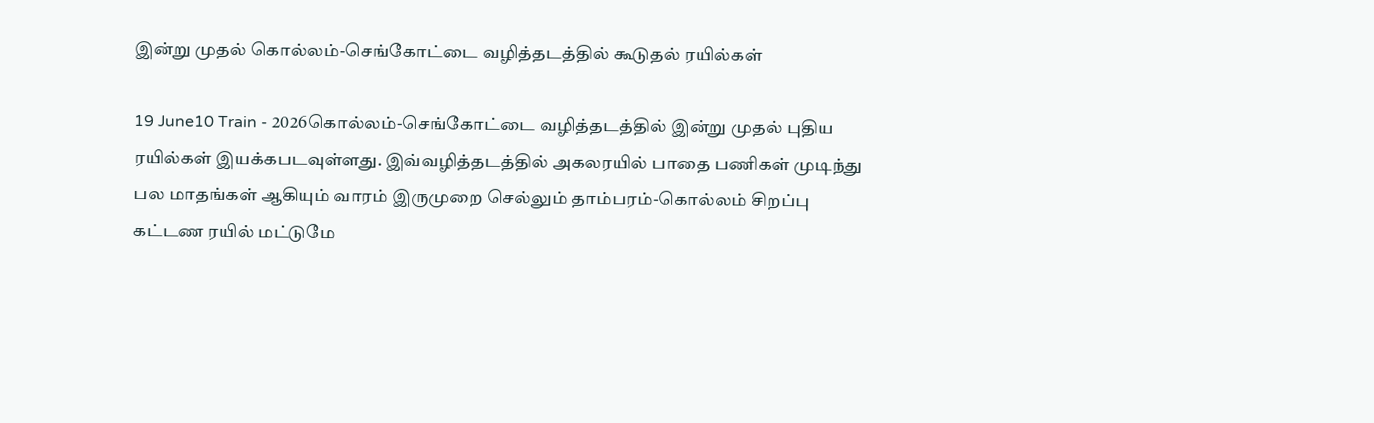இன்று முதல் கொல்லம்-செங்கோட்டை வழித்தடத்தில் கூடுதல் ரயில்கள்

19 June10 Train - 2026கொல்லம்-செங்கோட்டை வழித்தடத்தில் இன்று முதல் புதிய ரயில்கள் இயக்கபடவுள்ளது. இவ்வழித்தடத்தில் அகலரயில் பாதை பணிகள் முடிந்து பல மாதங்கள் ஆகியும் வாரம் இருமுறை செல்லும் தாம்பரம்-கொல்லம் சிறப்பு கட்டண ரயில் மட்டுமே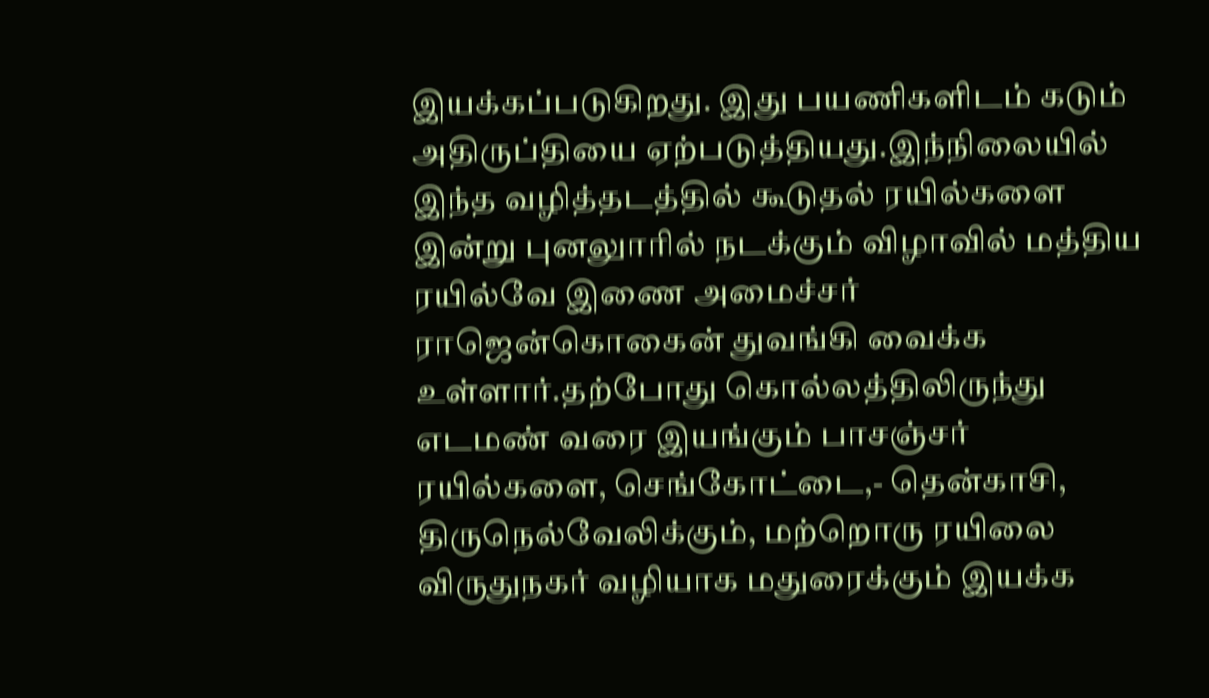இயக்கப்படுகிறது. இது பயணிகளிடம் கடும் அதிருப்தியை ஏற்படுத்தியது.இந்நிலையில் இந்த வழித்தடத்தில் கூடுதல் ரயில்களை இன்று புனலுாரில் நடக்கும் விழாவில் மத்திய ரயில்வே இணை அமைச்சர் ராஜென்கொகைன் துவங்கி வைக்க உள்ளார்.தற்போது கொல்லத்திலிருந்து எடமண் வரை இயங்கும் பாசஞ்சர் ரயில்களை, செங்கோட்டை,- தென்காசி, திருநெல்வேலிக்கும், மற்றொரு ரயிலை விருதுநகர் வழியாக மதுரைக்கும் இயக்க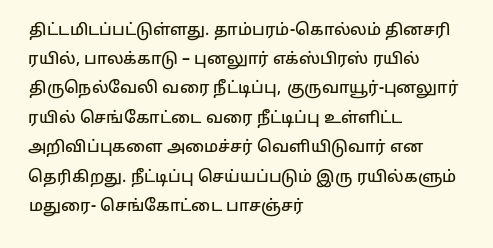திட்டமிடப்பட்டுள்ளது. தாம்பரம்-கொல்லம் தினசரி ரயில், பாலக்காடு – புனலுார் எக்ஸ்பிரஸ் ரயில் திருநெல்வேலி வரை நீட்டிப்பு, குருவாயூர்-புனலுார் ரயில் செங்கோட்டை வரை நீட்டிப்பு உள்ளிட்ட அறிவிப்புகளை அமைச்சர் வெளியிடுவார் என தெரிகிறது. நீட்டிப்பு செய்யப்படும் இரு ரயில்களும் மதுரை- செங்கோட்டை பாசஞ்சர்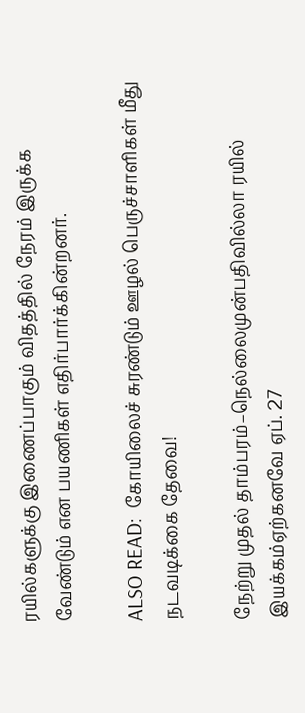ரயில்களுக்கு இணைப்பாகும் விதத்தில் நேரம் இருக்க வேண்டும் என பயணிகள் எதிர்பார்க்கின்றனர்.

ALSO READ:  கோயிலைச் சுரண்டும் ஊழல் பெருச்சாளிகள் மீது நடவடிக்கை தேவை!

நேற்று முதல் தாம்பரம்–நெல்லைமுன்பதிவில்லா ரயில் இயக்கம்ஏற்கனவே ஏப். 27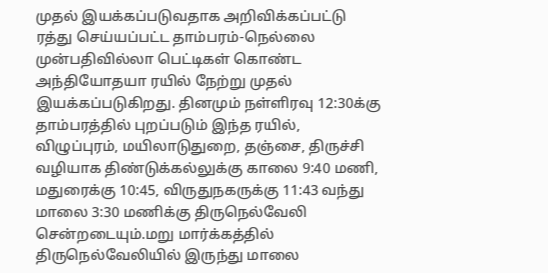முதல் இயக்கப்படுவதாக அறிவிக்கப்பட்டு ரத்து செய்யப்பட்ட தாம்பரம்-நெல்லை முன்பதிவில்லா பெட்டிகள் கொண்ட அந்தியோதயா ரயில் நேற்று முதல் இயக்கப்படுகிறது. தினமும் நள்ளிரவு 12:30க்கு தாம்பரத்தில் புறப்படும் இந்த ரயில், விழுப்புரம், மயிலாடுதுறை, தஞ்சை, திருச்சி வழியாக திண்டுக்கல்லுக்கு காலை 9:40 மணி, மதுரைக்கு 10:45, விருதுநகருக்கு 11:43 வந்து மாலை 3:30 மணிக்கு திருநெல்வேலி சென்றடையும்.மறு மார்க்கத்தில் திருநெல்வேலியில் இருந்து மாலை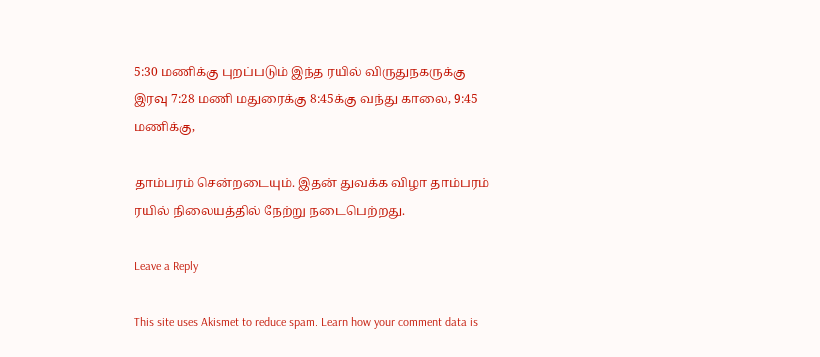5:30 மணிக்கு புறப்படும் இந்த ரயில் விருதுநகருக்கு இரவு 7:28 மணி மதுரைக்கு 8:45க்கு வந்து காலை, 9:45 மணிக்கு,

தாம்பரம் சென்றடையும். இதன் துவக்க விழா தாம்பரம் ரயில் நிலையத்தில் நேற்று நடைபெற்றது.

Leave a Reply

This site uses Akismet to reduce spam. Learn how your comment data is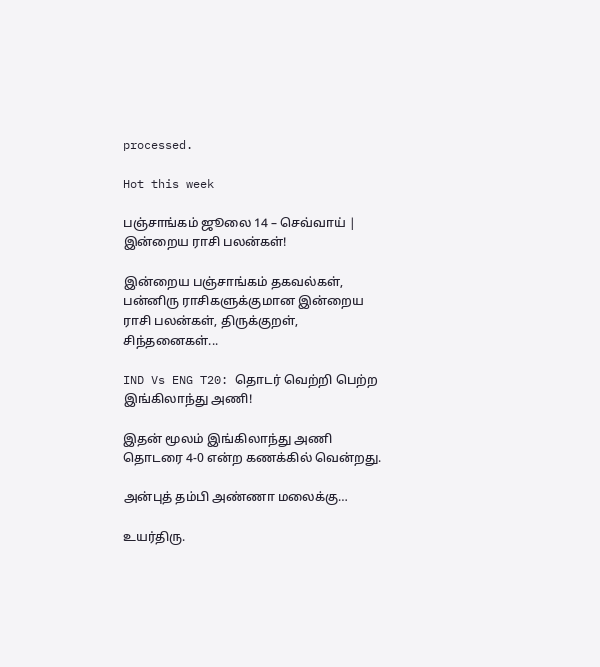processed.

Hot this week

பஞ்சாங்கம் ஜூலை 14 – செவ்வாய் | இன்றைய ராசி பலன்கள்!

இன்றைய பஞ்சாங்கம் தகவல்கள், பன்னிரு ராசிகளுக்குமான இன்றைய ராசி பலன்கள், திருக்குறள், சிந்தனைகள்...

IND Vs ENG T20: தொடர் வெற்றி பெற்ற இங்கிலாந்து அணி!

இதன் மூலம் இங்கிலாந்து அணி தொடரை 4-0 என்ற கணக்கில் வென்றது.

அன்புத் தம்பி அண்ணா மலைக்கு…

உயர்திரு.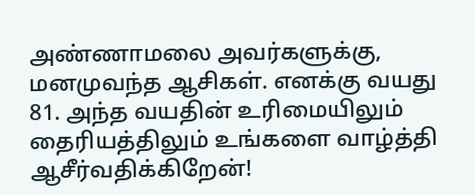அண்ணாமலை அவர்களுக்கு, மனமுவந்த ஆசிகள். எனக்கு வயது 81. அந்த வயதின் உரிமையிலும் தைரியத்திலும் உங்களை வாழ்த்தி ஆசீர்வதிக்கிறேன்!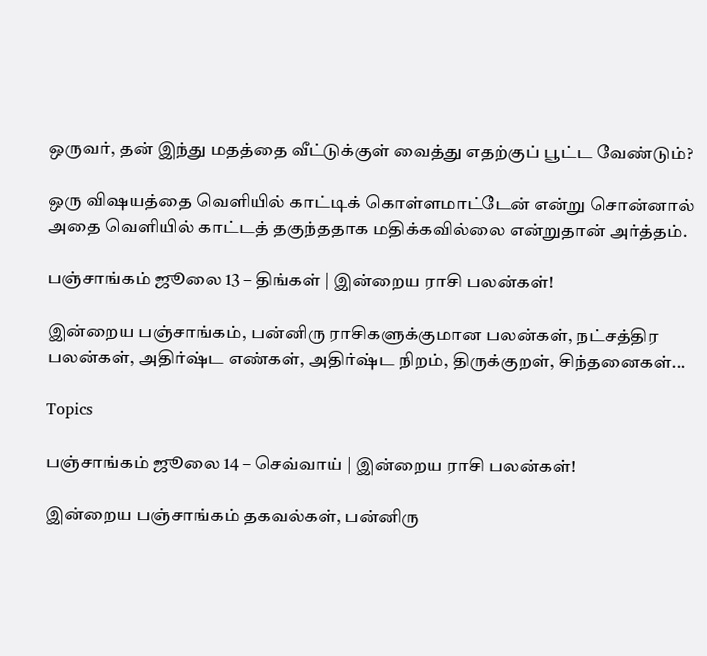ஒருவர், தன் இந்து மதத்தை வீட்டுக்குள் வைத்து எதற்குப் பூட்ட வேண்டும்?

ஒரு விஷயத்தை வெளியில் காட்டிக் கொள்ளமாட்டேன் என்று சொன்னால் அதை வெளியில் காட்டத் தகுந்ததாக மதிக்கவில்லை என்றுதான் அர்த்தம்.

பஞ்சாங்கம் ஜூலை 13 – திங்கள் | இன்றைய ராசி பலன்கள்!

இன்றைய பஞ்சாங்கம், பன்னிரு ராசிகளுக்குமான பலன்கள், நட்சத்திர பலன்கள், அதிர்ஷ்ட எண்கள், அதிர்ஷ்ட நிறம், திருக்குறள், சிந்தனைகள்...

Topics

பஞ்சாங்கம் ஜூலை 14 – செவ்வாய் | இன்றைய ராசி பலன்கள்!

இன்றைய பஞ்சாங்கம் தகவல்கள், பன்னிரு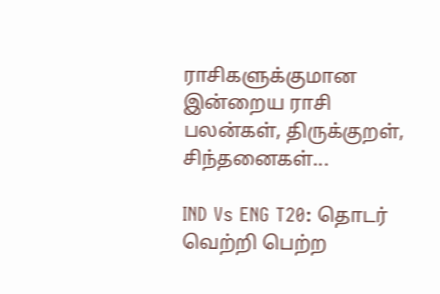ராசிகளுக்குமான இன்றைய ராசி பலன்கள், திருக்குறள், சிந்தனைகள்...

IND Vs ENG T20: தொடர் வெற்றி பெற்ற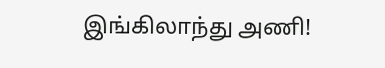இங்கிலாந்து அணி!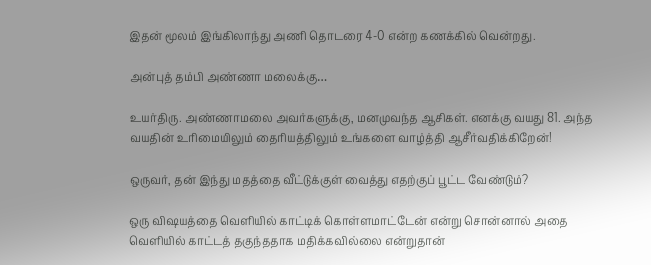இதன் மூலம் இங்கிலாந்து அணி தொடரை 4-0 என்ற கணக்கில் வென்றது.

அன்புத் தம்பி அண்ணா மலைக்கு…

உயர்திரு. அண்ணாமலை அவர்களுக்கு, மனமுவந்த ஆசிகள். எனக்கு வயது 81. அந்த வயதின் உரிமையிலும் தைரியத்திலும் உங்களை வாழ்த்தி ஆசீர்வதிக்கிறேன்!

ஒருவர், தன் இந்து மதத்தை வீட்டுக்குள் வைத்து எதற்குப் பூட்ட வேண்டும்?

ஒரு விஷயத்தை வெளியில் காட்டிக் கொள்ளமாட்டேன் என்று சொன்னால் அதை வெளியில் காட்டத் தகுந்ததாக மதிக்கவில்லை என்றுதான்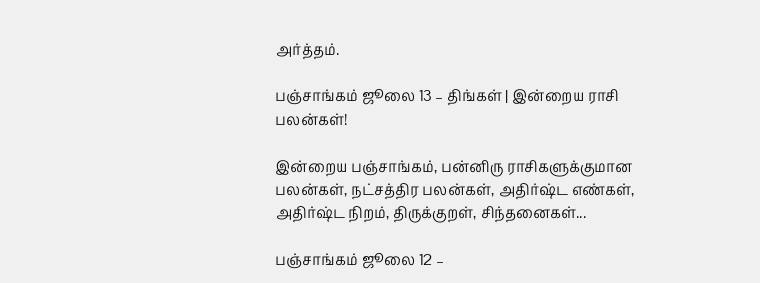அர்த்தம்.

பஞ்சாங்கம் ஜூலை 13 – திங்கள் | இன்றைய ராசி பலன்கள்!

இன்றைய பஞ்சாங்கம், பன்னிரு ராசிகளுக்குமான பலன்கள், நட்சத்திர பலன்கள், அதிர்ஷ்ட எண்கள், அதிர்ஷ்ட நிறம், திருக்குறள், சிந்தனைகள்...

பஞ்சாங்கம் ஜூலை 12 –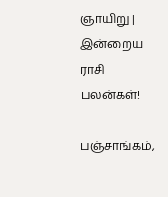ஞாயிறு | இன்றைய ராசி பலன்கள்!

பஞ்சாங்கம்,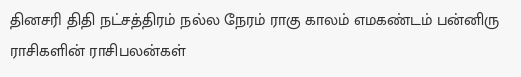தினசரி திதி நட்சத்திரம் நல்ல நேரம் ராகு காலம் எமகண்டம் பன்னிரு ராசிகளின் ராசிபலன்கள்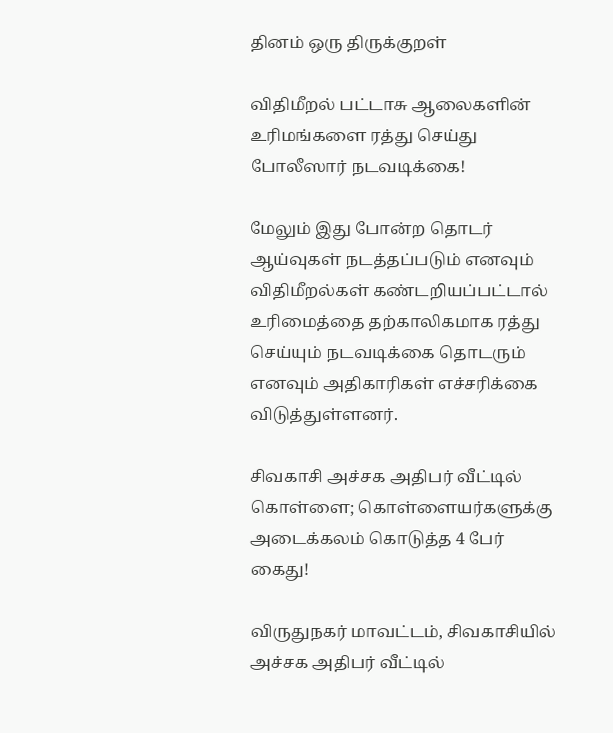தினம் ஒரு திருக்குறள்

விதிமீறல் பட்டாசு ஆலைகளின் உரிமங்களை ரத்து செய்து போலீஸார் நடவடிக்கை!

மேலும் இது போன்ற தொடர் ஆய்வுகள் நடத்தப்படும் எனவும் விதிமீறல்கள் கண்டறியப்பட்டால் உரிமைத்தை தற்காலிகமாக ரத்து செய்யும் நடவடிக்கை தொடரும் எனவும் அதிகாரிகள் எச்சரிக்கை விடுத்துள்ளனர்.

சிவகாசி அச்சக அதிபர் வீட்டில் கொள்ளை; கொள்ளையர்களுக்கு அடைக்கலம் கொடுத்த 4 பேர் கைது!

விருதுநகர் மாவட்டம், சிவகாசியில் அச்சக அதிபர் வீட்டில்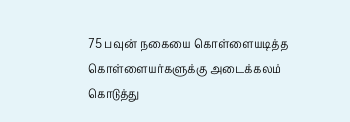75 பவுன் நகையை கொள்ளையடித்த கொள்ளையர்களுக்கு அடைக்கலம் கொடுத்து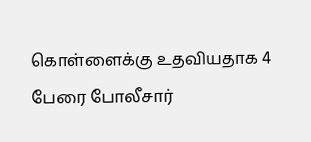கொள்ளைக்கு உதவியதாக 4 பேரை போலீசார்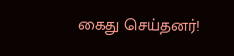கைது செய்தனர்!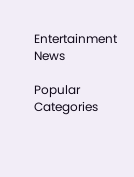Entertainment News

Popular Categories